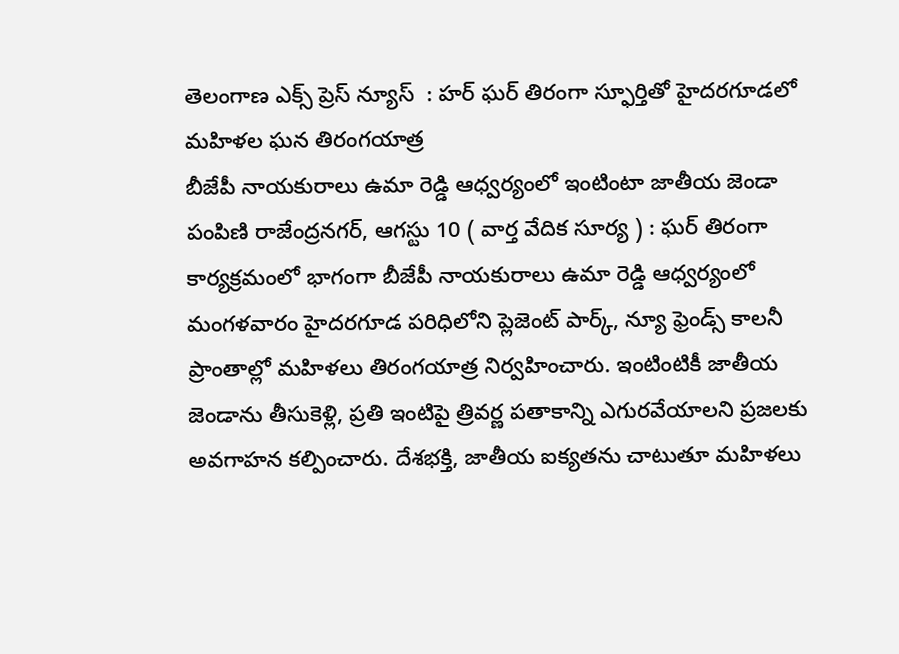తెలంగాణ ఎక్స్ ప్రెస్ న్యూస్  : హర్‌ ఘర్‌ తిరంగా స్ఫూర్తితో హైదరగూడలో మహిళల ఘన తిరంగయాత్ర
బీజేపీ నాయకురాలు ఉమా రెడ్డి ఆధ్వర్యంలో ఇంటింటా జాతీయ జెండా పంపిణి రాజేంద్రనగర్, ఆగస్టు 10 ( వార్త వేదిక సూర్య ) : ఘర్‌ తిరంగా కార్యక్రమంలో భాగంగా బీజేపీ నాయకురాలు ఉమా రెడ్డి ఆధ్వర్యంలో మంగళవారం హైదరగూడ పరిధిలోని ప్లెజెంట్‌ పార్క్, న్యూ ఫ్రెండ్స్‌ కాలనీ ప్రాంతాల్లో మహిళలు తిరంగయాత్ర నిర్వహించారు. ఇంటింటికీ జాతీయ జెండాను తీసుకెళ్లి, ప్రతి ఇంటిపై త్రివర్ణ పతాకాన్ని ఎగురవేయాలని ప్రజలకు అవగాహన కల్పించారు. దేశభక్తి, జాతీయ ఐక్యతను చాటుతూ మహిళలు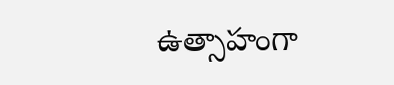ఉత్సాహంగా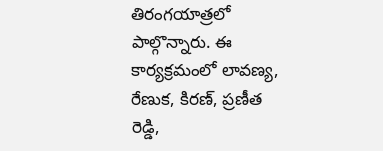తిరంగయాత్రలో పాల్గొన్నారు. ఈ కార్యక్రమంలో లావణ్య, రేణుక, కిరణ్, ప్రణీత రెడ్డి,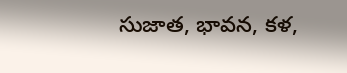సుజాత, భావన, కళ,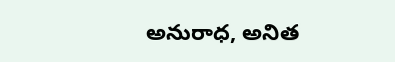అనురాధ, అనిత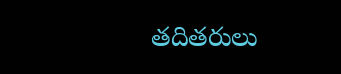తదితరులు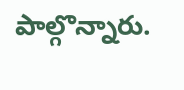పాల్గొన్నారు.